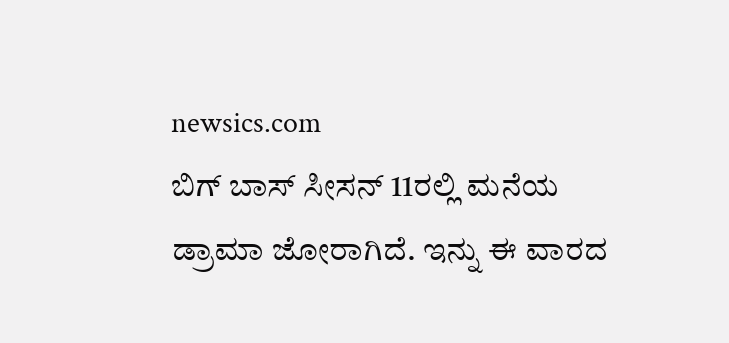newsics.com
ಬಿಗ್ ಬಾಸ್ ಸೀಸನ್ 11ರಲ್ಲಿ ಮನೆಯ ಡ್ರಾಮಾ ಜೋರಾಗಿದೆ. ಇನ್ನು ಈ ವಾರದ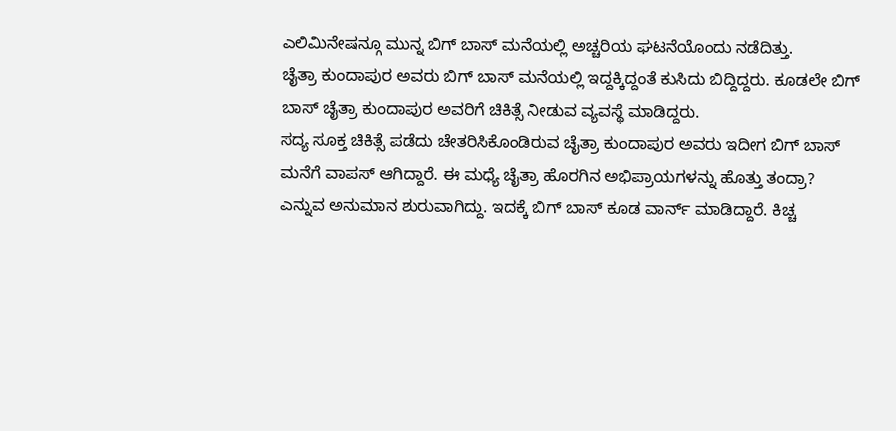ಎಲಿಮಿನೇಷನ್ಗೂ ಮುನ್ನ ಬಿಗ್ ಬಾಸ್ ಮನೆಯಲ್ಲಿ ಅಚ್ಚರಿಯ ಘಟನೆಯೊಂದು ನಡೆದಿತ್ತು.
ಚೈತ್ರಾ ಕುಂದಾಪುರ ಅವರು ಬಿಗ್ ಬಾಸ್ ಮನೆಯಲ್ಲಿ ಇದ್ದಕ್ಕಿದ್ದಂತೆ ಕುಸಿದು ಬಿದ್ದಿದ್ದರು. ಕೂಡಲೇ ಬಿಗ್ ಬಾಸ್ ಚೈತ್ರಾ ಕುಂದಾಪುರ ಅವರಿಗೆ ಚಿಕಿತ್ಸೆ ನೀಡುವ ವ್ಯವಸ್ಥೆ ಮಾಡಿದ್ದರು.
ಸದ್ಯ ಸೂಕ್ತ ಚಿಕಿತ್ಸೆ ಪಡೆದು ಚೇತರಿಸಿಕೊಂಡಿರುವ ಚೈತ್ರಾ ಕುಂದಾಪುರ ಅವರು ಇದೀಗ ಬಿಗ್ ಬಾಸ್ ಮನೆಗೆ ವಾಪಸ್ ಆಗಿದ್ದಾರೆ. ಈ ಮಧ್ಯೆ ಚೈತ್ರಾ ಹೊರಗಿನ ಅಭಿಪ್ರಾಯಗಳನ್ನು ಹೊತ್ತು ತಂದ್ರಾ? ಎನ್ನುವ ಅನುಮಾನ ಶುರುವಾಗಿದ್ದು. ಇದಕ್ಕೆ ಬಿಗ್ ಬಾಸ್ ಕೂಡ ವಾರ್ನ್ ಮಾಡಿದ್ದಾರೆ. ಕಿಚ್ಚ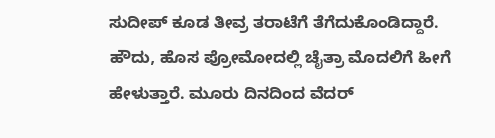ಸುದೀಪ್ ಕೂಡ ತೀವ್ರ ತರಾಟೆಗೆ ತೆಗೆದುಕೊಂಡಿದ್ದಾರೆ.
ಹೌದು, ಹೊಸ ಪ್ರೋಮೋದಲ್ಲಿ ಚೈತ್ರಾ ಮೊದಲಿಗೆ ಹೀಗೆ ಹೇಳುತ್ತಾರೆ. ಮೂರು ದಿನದಿಂದ ವೆದರ್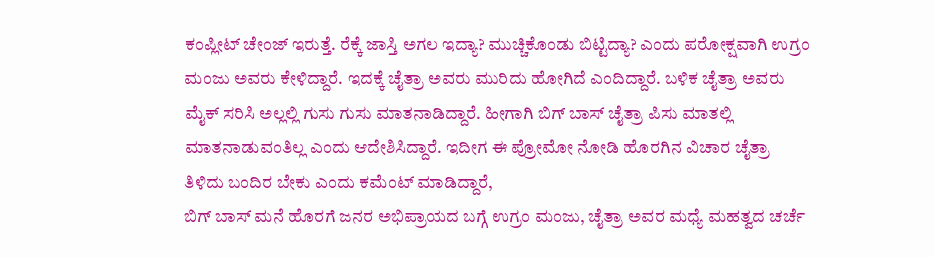ಕಂಪ್ಲೀಟ್ ಚೇಂಜ್ ಇರುತ್ತೆ. ರೆಕ್ಕೆ ಜಾಸ್ತಿ ಅಗಲ ಇದ್ಯಾ? ಮುಚ್ಚಿಕೊಂಡು ಬಿಟ್ಟಿದ್ಯಾ? ಎಂದು ಪರೋಕ್ಷವಾಗಿ ಉಗ್ರಂ ಮಂಜು ಅವರು ಕೇಳಿದ್ದಾರೆ. ಇದಕ್ಕೆ ಚೈತ್ರಾ ಅವರು ಮುರಿದು ಹೋಗಿದೆ ಎಂದಿದ್ದಾರೆ. ಬಳಿಕ ಚೈತ್ರಾ ಅವರು ಮೈಕ್ ಸರಿಸಿ ಅಲ್ಲಲ್ಲಿ ಗುಸು ಗುಸು ಮಾತನಾಡಿದ್ದಾರೆ. ಹೀಗಾಗಿ ಬಿಗ್ ಬಾಸ್ ಚೈತ್ರಾ ಪಿಸು ಮಾತಲ್ಲಿ ಮಾತನಾಡುವಂತಿಲ್ಲ ಎಂದು ಆದೇಶಿಸಿದ್ದಾರೆ. ಇದೀಗ ಈ ಪ್ರೋಮೋ ನೋಡಿ ಹೊರಗಿನ ವಿಚಾರ ಚೈತ್ರಾ ತಿಳಿದು ಬಂದಿರ ಬೇಕು ಎಂದು ಕಮೆಂಟ್ ಮಾಡಿದ್ದಾರೆ,
ಬಿಗ್ ಬಾಸ್ ಮನೆ ಹೊರಗೆ ಜನರ ಅಭಿಪ್ರಾಯದ ಬಗ್ಗೆ ಉಗ್ರಂ ಮಂಜು, ಚೈತ್ರಾ ಅವರ ಮಧ್ಯೆ ಮಹತ್ವದ ಚರ್ಚೆ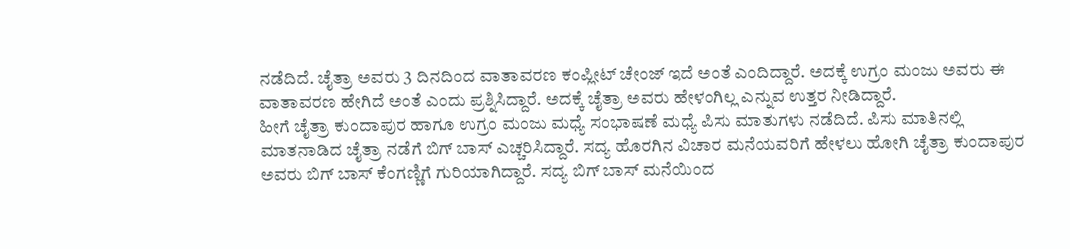ನಡೆದಿದೆ. ಚೈತ್ರಾ ಅವರು 3 ದಿನದಿಂದ ವಾತಾವರಣ ಕಂಪ್ಲೀಟ್ ಚೇಂಜ್ ಇದೆ ಅಂತೆ ಎಂದಿದ್ದಾರೆ. ಅದಕ್ಕೆ ಉಗ್ರಂ ಮಂಜು ಅವರು ಈ ವಾತಾವರಣ ಹೇಗಿದೆ ಅಂತೆ ಎಂದು ಪ್ರಶ್ನಿಸಿದ್ದಾರೆ. ಅದಕ್ಕೆ ಚೈತ್ರಾ ಅವರು ಹೇಳಂಗಿಲ್ಲ ಎನ್ನುವ ಉತ್ತರ ನೀಡಿದ್ದಾರೆ.
ಹೀಗೆ ಚೈತ್ರಾ ಕುಂದಾಪುರ ಹಾಗೂ ಉಗ್ರಂ ಮಂಜು ಮಧ್ಯೆ ಸಂಭಾಷಣೆ ಮಧ್ಯೆ ಪಿಸು ಮಾತುಗಳು ನಡೆದಿದೆ. ಪಿಸು ಮಾತಿನಲ್ಲಿ ಮಾತನಾಡಿದ ಚೈತ್ರಾ ನಡೆಗೆ ಬಿಗ್ ಬಾಸ್ ಎಚ್ಚರಿಸಿದ್ದಾರೆ. ಸದ್ಯ ಹೊರಗಿನ ವಿಚಾರ ಮನೆಯವರಿಗೆ ಹೇಳಲು ಹೋಗಿ ಚೈತ್ರಾ ಕುಂದಾಪುರ ಅವರು ಬಿಗ್ ಬಾಸ್ ಕೆಂಗಣ್ಣಿಗೆ ಗುರಿಯಾಗಿದ್ದಾರೆ. ಸದ್ಯ ಬಿಗ್ ಬಾಸ್ ಮನೆಯಿಂದ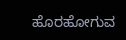ಹೊರಹೋಗುವ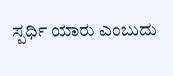ಸ್ಪರ್ಧಿ ಯಾರು ಎಂಬುದು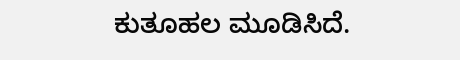ಕುತೂಹಲ ಮೂಡಿಸಿದೆ.